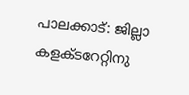പാലക്കാട്: ജില്ലാ കളക്ടറേറ്റിനു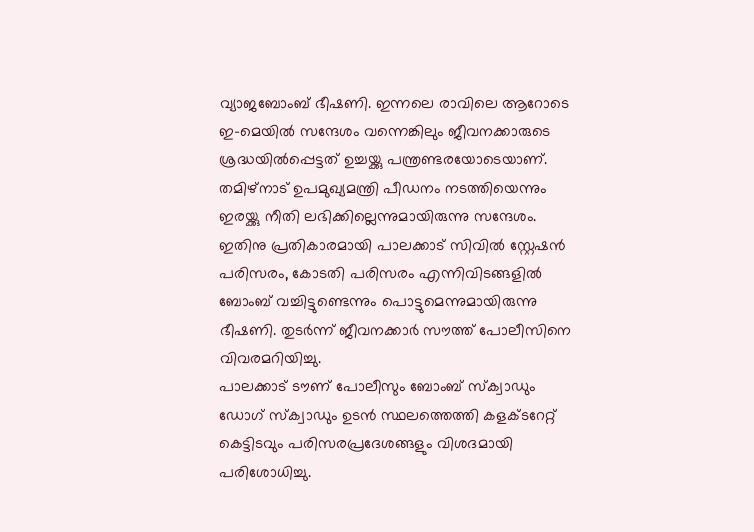വ്യാജബോംബ് ഭീഷണി. ഇന്നലെ രാവിലെ ആറോടെ ഇ-മെയിൽ സന്ദേശം വന്നെങ്കിലും ജീവനക്കാരുടെ ശ്രദ്ധയിൽപ്പെട്ടത് ഉച്ചയ്ക്കു പന്ത്രണ്ടരയോടെയാണ്.
തമിഴ്നാട് ഉപമുഖ്യമന്ത്രി പീഡനം നടത്തിയെന്നും ഇരയ്ക്കു നീതി ലഭിക്കില്ലെന്നുമായിരുന്നു സന്ദേശം. ഇതിനു പ്രതികാരമായി പാലക്കാട് സിവിൽ സ്റ്റേഷൻ പരിസരം, കോടതി പരിസരം എന്നിവിടങ്ങളിൽ ബോംബ് വച്ചിട്ടുണ്ടെന്നും പൊട്ടുമെന്നുമായിരുന്നു ഭീഷണി. തുടർന്ന് ജീവനക്കാർ സൗത്ത് പോലീസിനെ വിവരമറിയിച്ചു.
പാലക്കാട് ടൗണ് പോലീസും ബോംബ് സ്ക്വാഡും ഡോഗ് സ്ക്വാഡും ഉടൻ സ്ഥലത്തെത്തി കളക്ടറേറ്റ് കെട്ടിടവും പരിസരപ്രദേശങ്ങളും വിശദമായി പരിശോധിച്ചു.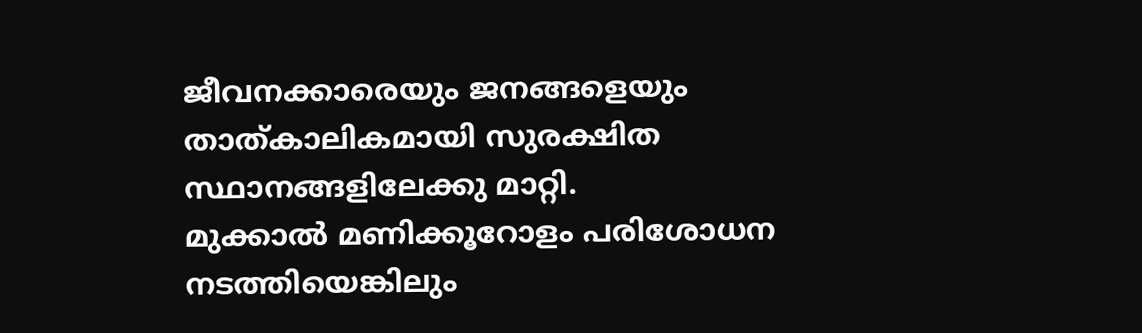ജീവനക്കാരെയും ജനങ്ങളെയും താത്കാലികമായി സുരക്ഷിത സ്ഥാനങ്ങളിലേക്കു മാറ്റി.
മുക്കാൽ മണിക്കൂറോളം പരിശോധന നടത്തിയെങ്കിലും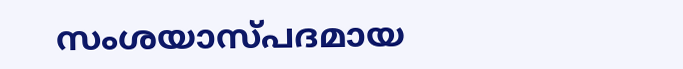സംശയാസ്പദമായ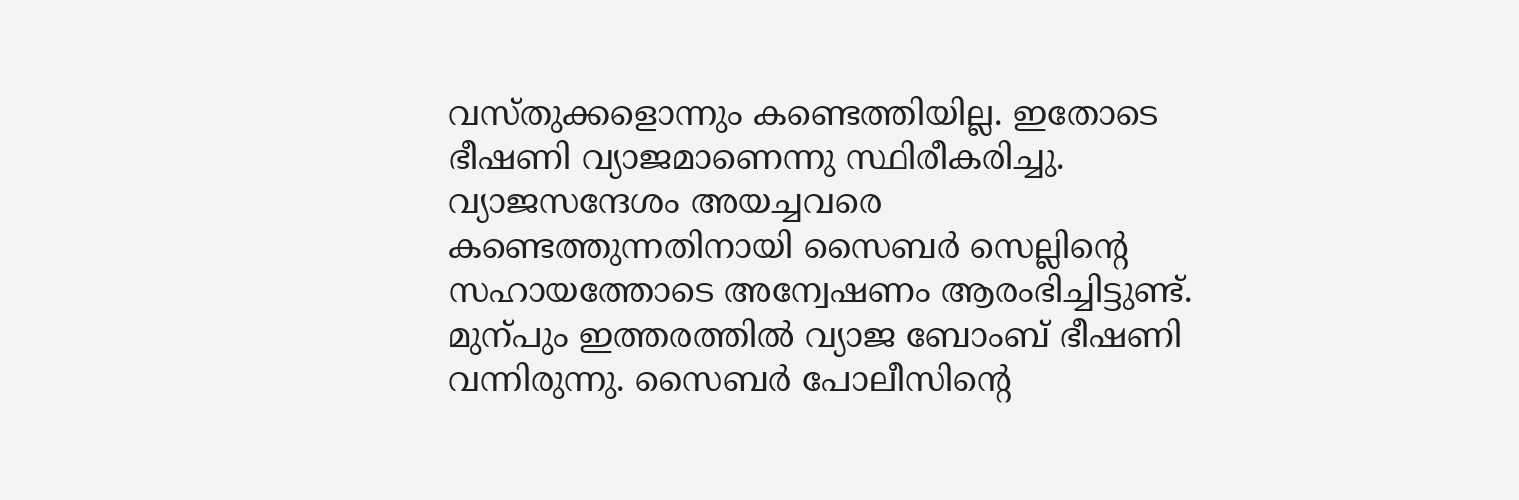വസ്തുക്കളൊന്നും കണ്ടെത്തിയില്ല. ഇതോടെ ഭീഷണി വ്യാജമാണെന്നു സ്ഥിരീകരിച്ചു.
വ്യാജസന്ദേശം അയച്ചവരെ കണ്ടെത്തുന്നതിനായി സൈബർ സെല്ലിന്റെ സഹായത്തോടെ അന്വേഷണം ആരംഭിച്ചിട്ടുണ്ട്. മുന്പും ഇത്തരത്തിൽ വ്യാജ ബോംബ് ഭീഷണി വന്നിരുന്നു. സൈബർ പോലീസിന്റെ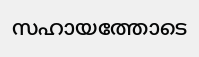സഹായത്തോടെ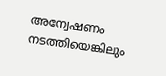അന്വേഷണം നടത്തിയെങ്കിലും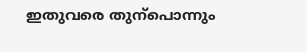ഇതുവരെ തുന്പൊന്നും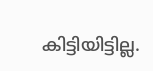കിട്ടിയിട്ടില്ല.